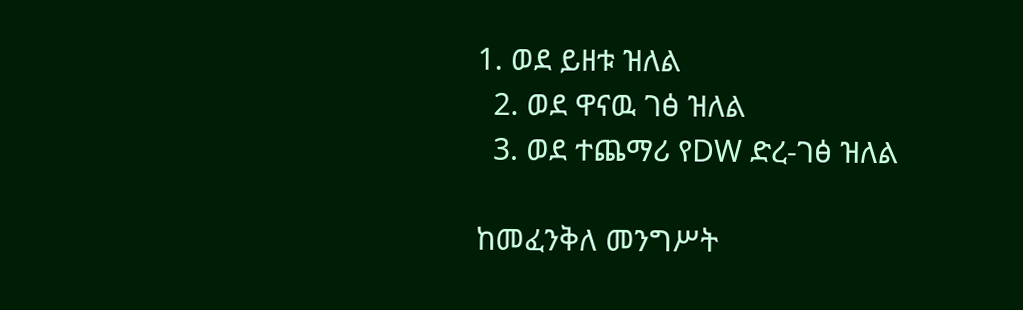1. ወደ ይዘቱ ዝለል
  2. ወደ ዋናዉ ገፅ ዝለል
  3. ወደ ተጨማሪ የDW ድረ-ገፅ ዝለል

ከመፈንቅለ መንግሥት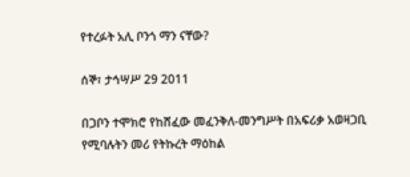የተረፉት አሊ ቦንጎ ማን ናቸው?

ሰኞ፣ ታኅሣሥ 29 2011

በጋቦን ተሞክሮ የከሸፈው መፈንቅለ-መንግሥት በአፍሪቃ አወዛጋቢ የሚባሉትን መሪ የትኩረት ማዕከል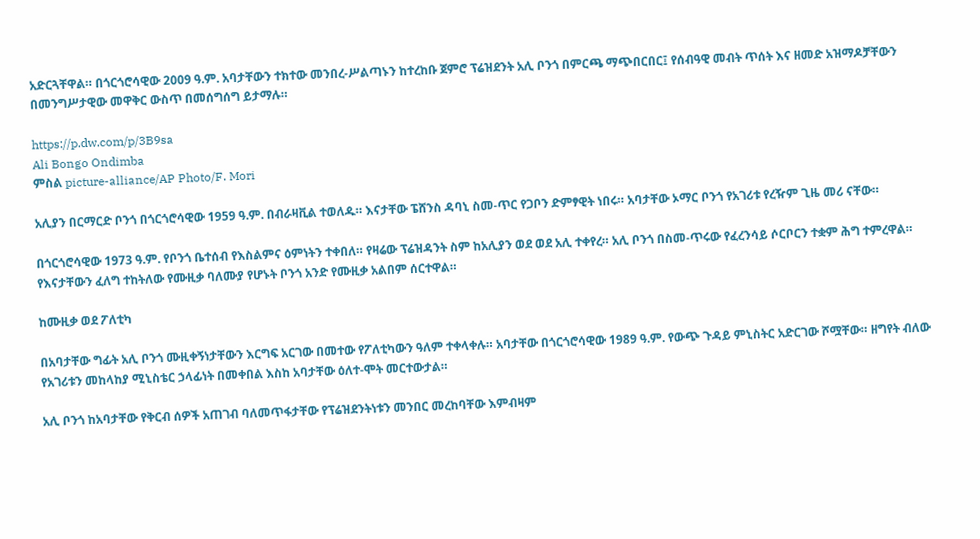አድርጓቸዋል። በጎርጎሮሳዊው 2009 ዓ.ም. አባታቸውን ተክተው መንበረ-ሥልጣኑን ከተረከቡ ጀምሮ ፕሬዝደንት አሊ ቦንጎ በምርጫ ማጭበርበር፤ የሰብዓዊ መብት ጥሰት እና ዘመድ አዝማዶቻቸውን በመንግሥታዊው መዋቅር ውስጥ በመሰግሰግ ይታማሉ።

https://p.dw.com/p/3B9sa
Ali Bongo Ondimba
ምስል picture-alliance/AP Photo/F. Mori

አሊያን በርማርድ ቦንጎ በጎርጎሮሳዊው 1959 ዓ.ም. በብራዛቪል ተወለዱ። እናታቸው ፔሸንስ ዳባኒ ስመ-ጥር የጋቦን ድምፃዊት ነበሩ። አባታቸው ኦማር ቦንጎ የአገሪቱ የረዥም ጊዜ መሪ ናቸው።

በጎርጎሮሳዊው 1973 ዓ.ም. የቦንጎ ቤተሰብ የእስልምና ዕምነትን ተቀበለ። የዛሬው ፕሬዝዳንት ስም ከአሊያን ወደ ወደ አሊ ተቀየረ። አሊ ቦንጎ በስመ-ጥሩው የፈረንሳይ ሶርቦርን ተቋም ሕግ ተምረዋል። የእናታቸውን ፈለግ ተከትለው የሙዚቃ ባለሙያ የሆኑት ቦንጎ አንድ የሙዚቃ አልበም ሰርተዋል።

ከሙዚቃ ወደ ፖለቲካ

በአባታቸው ግፊት አሊ ቦንጎ ሙዚቀኝነታቸውን እርግፍ አርገው በመተው የፖለቲካውን ዓለም ተቀላቀሉ። አባታቸው በጎርጎሮሳዊው 1989 ዓ.ም. የውጭ ጉዳይ ምኒስትር አድርገው ሾሟቸው። ዘግየት ብለው የአገሪቱን መከላከያ ሚኒስቴር ኃላፊነት በመቀበል እስከ አባታቸው ዕለተ-ሞት መርተውታል።

አሊ ቦንጎ ከአባታቸው የቅርብ ሰዎች አጠገብ ባለመጥፋታቸው የፕሬዝደንትነቱን መንበር መረከባቸው እምብዛም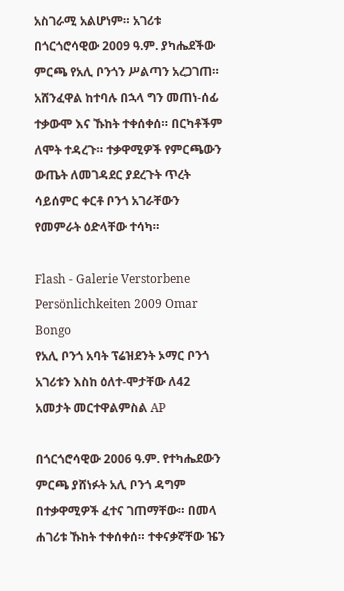አስገራሚ አልሆነም። አገሪቱ በጎርጎሮሳዊው 2009 ዓ.ም. ያካሔደችው ምርጫ የአሊ ቦንጎን ሥልጣን አረጋገጠ። አሸንፈዋል ከተባሉ በኋላ ግን መጠነ-ሰፊ ተቃውሞ እና ኹከት ተቀሰቀሰ። በርካቶችም ለሞት ተዳረጉ። ተቃዋሚዎች የምርጫውን ውጤት ለመገዳደር ያደረጉት ጥረት ሳይሰምር ቀርቶ ቦንጎ አገራቸውን የመምራት ዕድላቸው ተሳካ።

Flash - Galerie Verstorbene Persönlichkeiten 2009 Omar Bongo
የአሊ ቦንጎ አባት ፕሬዝደንት ኦማር ቦንጎ አገሪቱን እስከ ዕለተ-ሞታቸው ለ42 አመታት መርተዋልምስል AP

በጎርጎሮሳዊው 2006 ዓ.ም. የተካሔደውን ምርጫ ያሸነፉት አሊ ቦንጎ ዳግም በተቃዋሚዎች ፈተና ገጠማቸው። በመላ ሐገሪቱ ኹከት ተቀሰቀሰ። ተቀናቃኛቸው ዤን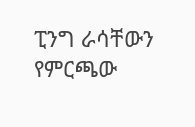ፒንግ ራሳቸውን የምርጫው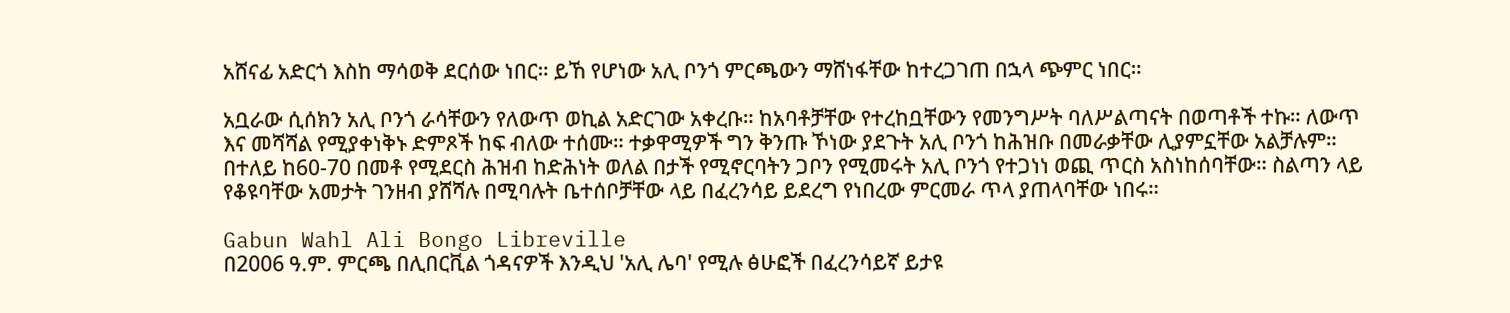አሸናፊ አድርጎ እስከ ማሳወቅ ደርሰው ነበር። ይኸ የሆነው አሊ ቦንጎ ምርጫውን ማሸነፋቸው ከተረጋገጠ በኋላ ጭምር ነበር።

አቧራው ሲሰክን አሊ ቦንጎ ራሳቸውን የለውጥ ወኪል አድርገው አቀረቡ። ከአባቶቻቸው የተረከቧቸውን የመንግሥት ባለሥልጣናት በወጣቶች ተኩ። ለውጥ እና መሻሻል የሚያቀነቅኑ ድምጾች ከፍ ብለው ተሰሙ። ተቃዋሚዎች ግን ቅንጡ ኾነው ያደጉት አሊ ቦንጎ ከሕዝቡ በመራቃቸው ሊያምኗቸው አልቻሉም። በተለይ ከ60-70 በመቶ የሚደርስ ሕዝብ ከድሕነት ወለል በታች የሚኖርባትን ጋቦን የሚመሩት አሊ ቦንጎ የተጋነነ ወጪ ጥርስ አስነከሰባቸው። ስልጣን ላይ የቆዩባቸው አመታት ገንዘብ ያሸሻሉ በሚባሉት ቤተሰቦቻቸው ላይ በፈረንሳይ ይደረግ የነበረው ምርመራ ጥላ ያጠላባቸው ነበሩ።

Gabun Wahl Ali Bongo Libreville
በ2006 ዓ.ም. ምርጫ በሊበርቪል ጎዳናዎች እንዲህ 'አሊ ሌባ' የሚሉ ፅሁፎች በፈረንሳይኛ ይታዩ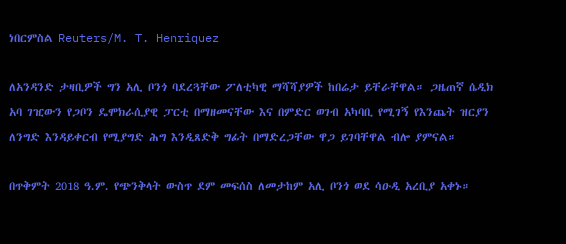ነበርምስል Reuters/M. T. Henriquez

ለአንዳንድ ታዛቢዎች ግን አሊ ቦንጎ ባደረጓቸው ፖለቲካዊ ማሻሻያዎች ከበሬታ ይቸራቸዋል። ጋዜጠኛ ሴዲክ አባ ገዢውን የጋቦን ዴሞክራሲያዊ ፓርቲ በማዘመናቸው እና በምድር ወገብ አካባቢ የሚገኝ የእንጨት ዝርያን ለንግድ እንዳይቀርብ የሚያግድ ሕግ እንዲጸድቅ ግፊት በማድረጋቸው ዋጋ ይገባቸዋል ብሎ ያምናል።

በጥቅምት 2018 ዓ.ም. የጭንቅላት ውስጥ ደም መፍሰስ ለመታከም አሊ ቦንጎ ወደ ሳዑዲ አረቢያ አቀኑ።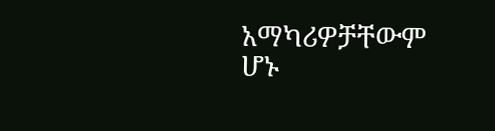አማካሪዎቻቸውም ሆኑ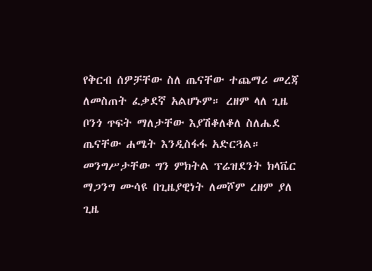የቅርብ ሰዎቻቸው ስለ ጤናቸው ተጨማሪ መረጃ ለመስጠት ፈቃደኛ አልሆኑም። ረዘም ላለ ጊዜ ቦንጎ ጥፍት ማለታቸው እያሽቆለቆለ ስለሔደ ጤናቸው ሐሜት እንዲስፋፋ አድርጓል። መንግሥታቸው ግን ምክትል ፕሬዝደንት ክላቬር ማጋንግ ሙሳዩ በጊዜያዊነት ለመሾም ረዘም ያለ ጊዜ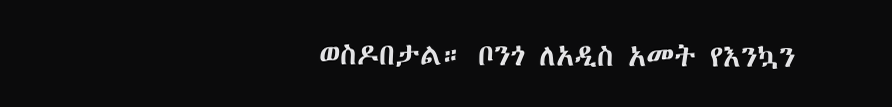ወስዶበታል። ቦንጎ ለአዲስ አመት የእንኳን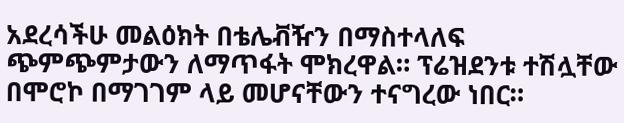አደረሳችሁ መልዕክት በቴሌቭዥን በማስተላለፍ ጭምጭምታውን ለማጥፋት ሞክረዋል። ፕሬዝደንቱ ተሽሏቸው በሞሮኮ በማገገም ላይ መሆናቸውን ተናግረው ነበር።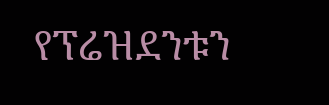የፕሬዝደንቱን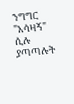ንግግር "አሳዛኝ" ሲሉ ያጣጣሉት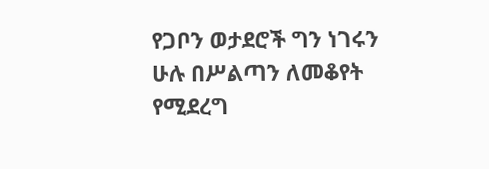የጋቦን ወታደሮች ግን ነገሩን ሁሉ በሥልጣን ለመቆየት የሚደረግ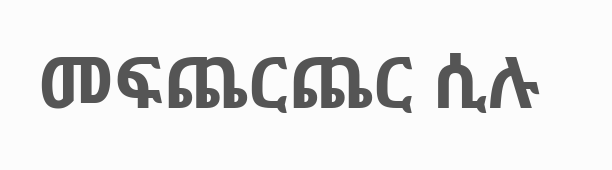መፍጨርጨር ሲሉ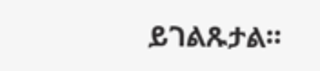ይገልጹታል።